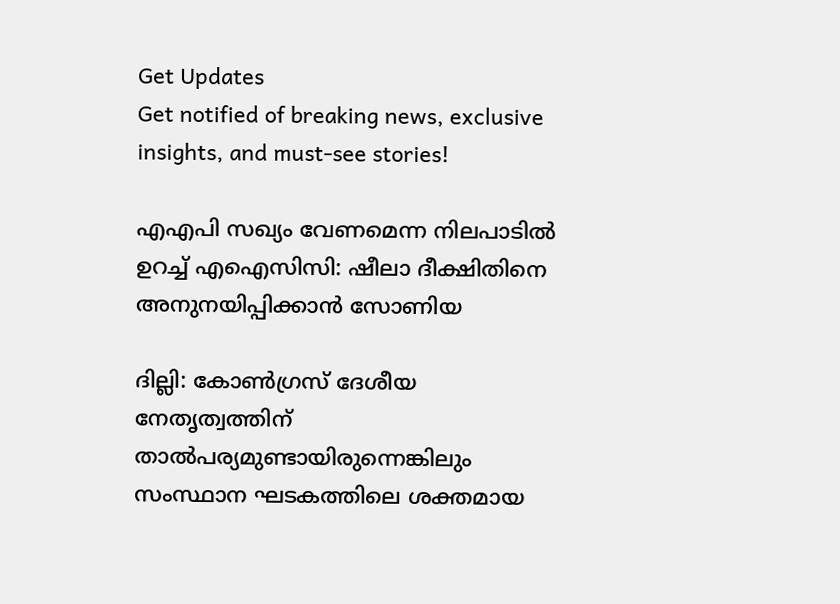Get Updates
Get notified of breaking news, exclusive insights, and must-see stories!

എഎപി സഖ്യം വേണമെന്ന നിലപാടില്‍ ഉറച്ച് എഐസിസി: ഷീലാ ദീക്ഷിതിനെ അനുനയിപ്പിക്കാന്‍ സോണിയ

ദില്ലി: കോണ്‍ഗ്രസ് ദേശീയ നേതൃത്വത്തിന് താല്‍പര്യമുണ്ടായിരുന്നെങ്കിലും സംസ്ഥാന ഘടകത്തിലെ ശക്തമായ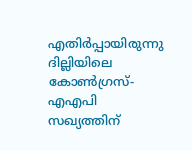എതിര്‍പ്പായിരുന്നു ദില്ലിയിലെ കോണ്‍ഗ്രസ്-എഎപി സഖ്യത്തിന്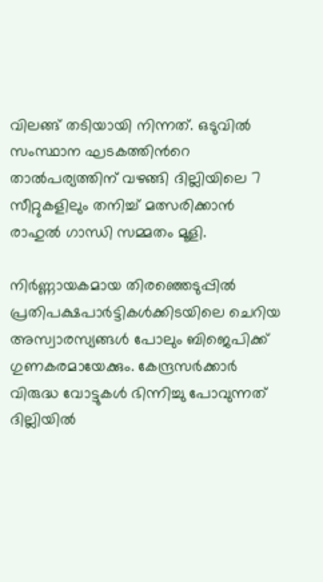വിലങ്ങ് തടിയായി നിന്നത്. ഒടുവില്‍ സംസ്ഥാന ഘടകത്തിന്‍റെ താല്‍പര്യത്തിന് വഴങ്ങി ദില്ലിയിലെ 7 സീറ്റുകളിലും തനിച്ച് മത്സരിക്കാന്‍ രാഹുല്‍ ഗാന്ധി സമ്മതം മൂളി.

നിര്‍ണ്ണായകമായ തിരഞ്ഞെടുപ്പില്‍ പ്രതിപക്ഷപാര്‍ട്ടികള്‍ക്കിടയിലെ ചെറിയ അസ്വാരസ്യങ്ങള്‍ പോലും ബിജെപിക്ക് ഗുണകരമായേക്കും. കേന്ദ്രസര്‍ക്കാര്‍ വിരുദ്ധ വോട്ടുകള്‍ ഭിന്നിച്ചു പോവുന്നത് ദില്ലിയില്‍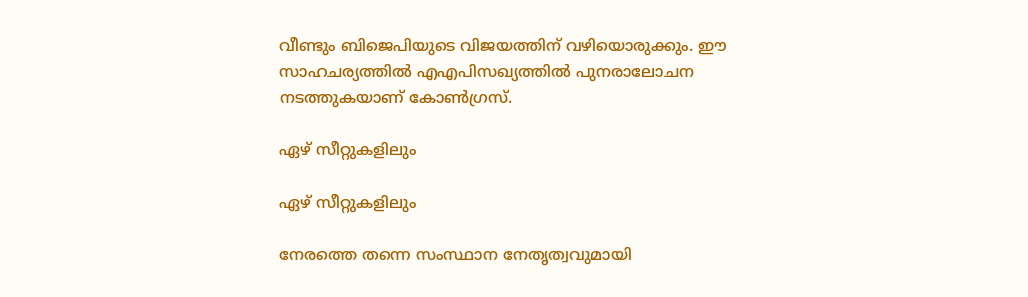വീണ്ടും ബിജെപിയുടെ വിജയത്തിന് വഴിയൊരുക്കും. ഈ സാഹചര്യത്തില്‍ എഎപിസഖ്യത്തില്‍ പുനരാലോചന നടത്തുകയാണ് കോണ്‍ഗ്രസ്.

ഏഴ് സീറ്റുകളിലും

ഏഴ് സീറ്റുകളിലും

നേരത്തെ തന്നെ സംസ്ഥാന നേതൃത്വവുമായി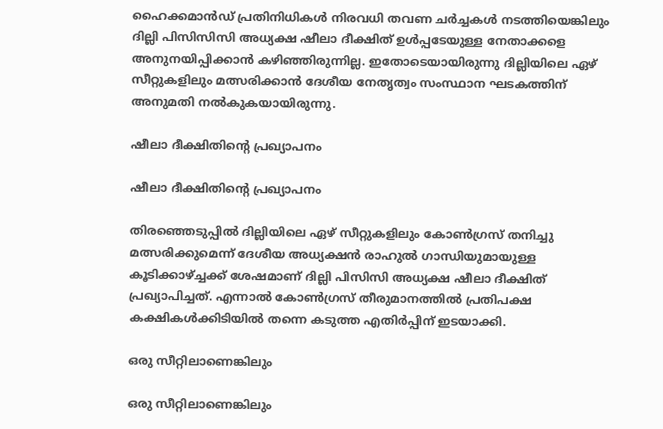ഹൈക്കമാന്‍ഡ് പ്രതിനിധികള്‍ നിരവധി തവണ ചര്‍ച്ചകള്‍ നടത്തിയെങ്കിലും ദില്ലി പിസിസിസി അധ്യക്ഷ ഷീലാ ദീക്ഷിത് ഉള്‍പ്പടേയുള്ള നേതാക്കളെ അനുനയിപ്പിക്കാന്‍ കഴിഞ്ഞിരുന്നില്ല. ഇതോടെയായിരുന്നു ദില്ലിയിലെ ഏഴ് സീറ്റുകളിലും മത്സരിക്കാന്‍ ദേശീയ നേതൃത്വം സംസ്ഥാന ഘടകത്തിന് അനുമതി നല്‍കുകയായിരുന്നു.

ഷീലാ ദീക്ഷിതിന്‍റെ പ്രഖ്യാപനം

ഷീലാ ദീക്ഷിതിന്‍റെ പ്രഖ്യാപനം

തിരഞ്ഞെടുപ്പില്‍ ദില്ലിയിലെ ഏഴ് സീറ്റുകളിലും കോണ്‍ഗ്രസ് തനിച്ചു മത്സരിക്കുമെന്ന് ദേശീയ അധ്യക്ഷന്‍ രാഹുല്‍ ഗാന്ധിയുമായുള്ള കൂടിക്കാഴ്ച്ചക്ക് ശേഷമാണ് ദില്ലി പിസിസി അധ്യക്ഷ ഷീലാ ദീക്ഷിത് പ്രഖ്യാപിച്ചത്. എന്നാല്‍ കോണ്‍ഗ്രസ് തീരുമാനത്തില്‍ പ്രതിപക്ഷ കക്ഷികള്‍‌ക്കിടിയില്‍ തന്നെ കടുത്ത എതിര്‍പ്പിന് ഇടയാക്കി.

ഒരു സീറ്റിലാണെങ്കിലും

ഒരു സീറ്റിലാണെങ്കിലും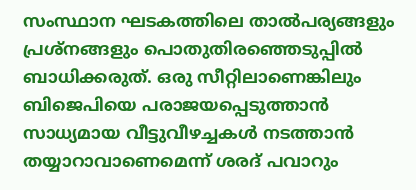സംസ്ഥാന ഘടകത്തിലെ താല്‍പര്യങ്ങളും പ്രശ്നങ്ങളും പൊതുതിരഞ്ഞെടുപ്പില്‍ ബാധിക്കരുത്. ഒരു സീറ്റിലാണെങ്കിലും ബിജെപിയെ പരാജയപ്പെടുത്താന്‍ സാധ്യമായ വീട്ടുവീഴച്ചകള്‍ നടത്താന്‍ തയ്യാറാവാണെമെന്ന് ശരദ് പവാറും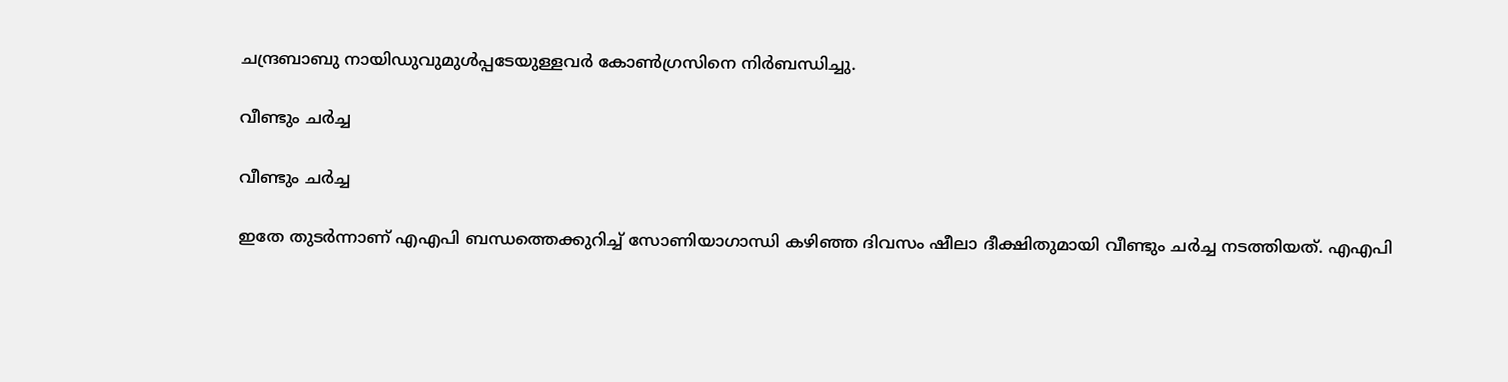ചന്ദ്രബാബു നായിഡുവുമുള്‍പ്പടേയുള്ളവര്‍ കോണ്‍ഗ്രസിനെ നിര്‍ബന്ധിച്ചു.

വീണ്ടും ചര്‍ച്ച

വീണ്ടും ചര്‍ച്ച

ഇതേ തുടര്‍ന്നാണ് എഎപി ബന്ധത്തെക്കുറിച്ച് സോണിയാഗാന്ധി കഴിഞ്ഞ ദിവസം ഷീലാ ദീക്ഷിതുമായി വീണ്ടും ചര്‍ച്ച നടത്തിയത്. എഎപി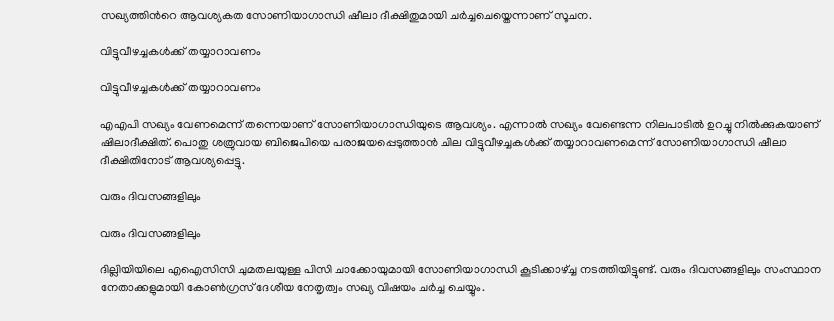സഖ്യത്തിന്‍റെ ആവശ്യകത സോണിയാഗാന്ധി ഷീലാ ദീക്ഷിതുമായി ചര്‍ച്ചചെയ്തെന്നാണ് സൂചന.

വിട്ടുവീഴച്ചകള്‍ക്ക് തയ്യാറാവണം

വിട്ടുവീഴച്ചകള്‍ക്ക് തയ്യാറാവണം

എഎപി സഖ്യം വേണമെന്ന് തന്നെയാണ് സോണിയാഗാന്ധിയുടെ ആവശ്യം. എന്നാല്‍ സഖ്യം വേണ്ടെന്ന നിലപാടില്‍ ഉറച്ചു നില്‍ക്കുകയാണ് ഷിലാദീക്ഷിത്. പൊതു ശത്രുവായ ബിജെപിയെ പരാജയപ്പെടുത്താന്‍ ചില വിട്ടുവീഴച്ചകള്‍ക്ക് തയ്യാറാവണമെന്ന് സോണിയാഗാന്ധി ഷീലാ ദീക്ഷിതിനോട് ആവശ്യപ്പെട്ടു.

വരും ദിവസങ്ങളിലും

വരും ദിവസങ്ങളിലും

ദില്ലിയിയിലെ എഐസിസി ചുമതലയുള്ള പിസി ചാക്കോയുമായി സോണിയാഗാന്ധി കൂടിക്കാഴ്ച്ച നടത്തിയിട്ടുണ്ട്. വരും ദിവസങ്ങളിലും സംസ്ഥാന നേതാക്കളുമായി കോണ്‍ഗ്രസ് ദേശീയ നേതൃത്വം സഖ്യ വിഷയം ചര്‍ച്ച ചെയ്യും.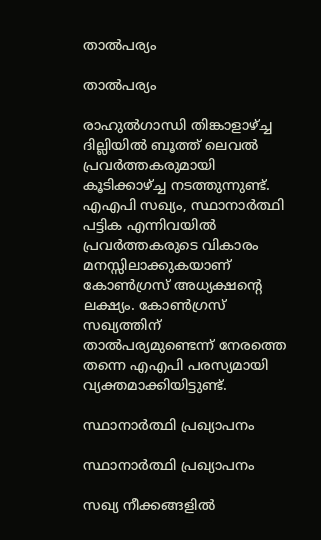താല്‍പര്യം

താല്‍പര്യം

രാഹുല്‍ഗാന്ധി തിങ്കാളാഴ്ച്ച ദില്ലിയില്‍ ബൂത്ത് ലെവല്‍ പ്രവര്‍ത്തകരുമായി കൂടിക്കാഴ്ച്ച നടത്തുന്നുണ്ട്. എഎപി സഖ്യം, സ്ഥാനാര്‍ത്ഥി പട്ടിക എന്നിവയില്‍ പ്രവര്‍ത്തകരുടെ വികാരം മനസ്സിലാക്കുകയാണ് കോണ്‍ഗ്രസ് അധ്യക്ഷന്‍റെ ലക്ഷ്യം. കോണ്‍ഗ്രസ് സഖ്യത്തിന് താല്‍പര്യമുണ്ടെന്ന് നേരത്തെ തന്നെ എഎപി പരസ്യമായി വ്യക്തമാക്കിയിട്ടുണ്ട്.

സ്ഥാനാര്‍ത്ഥി പ്രഖ്യാപനം

സ്ഥാനാര്‍ത്ഥി പ്രഖ്യാപനം

സഖ്യ നീക്കങ്ങളില്‍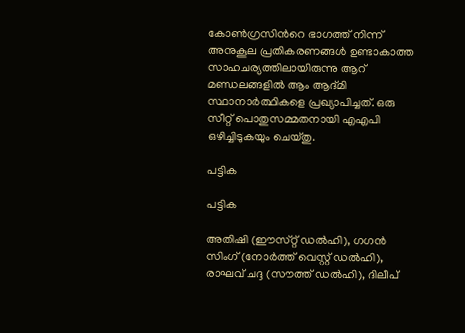കോണ്‍ഗ്രസിന്‍റെ ഭാഗത്ത് നിന്ന് അനുകൂല പ്രതികരണങ്ങള്‍ ഉണ്ടാകാത്ത സാഹചര്യത്തിലായിരുന്നു ആറ് മണ്ഡലങ്ങളില്‍ ആം ആദ്മി സ്ഥാനാര്‍ത്ഥികളെ പ്രഖ്യാപിച്ചത്. ഒരു സീറ്റ് പൊതുസമ്മതനായി എഎപി ഒഴിച്ചിടുകയും ചെയ്തു.

പട്ടിക

പട്ടിക

അതിഷി (ഈസ്‌റ്റ് ഡൽഹി), ഗഗൻ സിംഗ് (നോർത്ത് വെസ്റ്റ് ഡൽഹി), രാഘവ് ചദ്ദ (സൗത്ത് ഡൽഹി), ദിലീപ്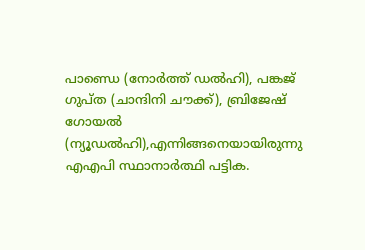പാണ്ഡെ (നോർത്ത് ഡൽഹി), പങ്കജ് ഗുപ്‌ത (ചാന്ദിനി ചൗക്ക്), ബ്രിജേഷ് ഗോയൽ (ന്യൂഡൽഹി),എന്നിങ്ങനെയായിരുന്നു എഎപി സ്ഥാനാര്‍ത്ഥി പട്ടിക.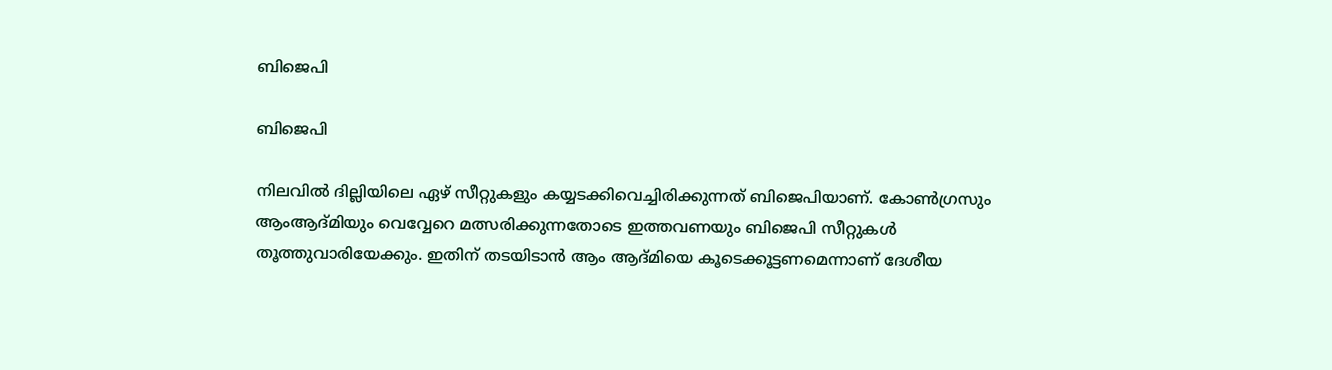ബിജെപി

ബിജെപി

നിലവില്‍ ദില്ലിയിലെ ഏഴ് സീറ്റുകളും കയ്യടക്കിവെച്ചിരിക്കുന്നത് ബിജെപിയാണ്. കോണ്‍ഗ്രസും ആംആദ്മിയും വെവ്വേറെ മത്സരിക്കുന്നതോടെ ഇത്തവണയും ബിജെപി സീറ്റുകള്‍ തൂത്തുവാരിയേക്കും. ഇതിന് തടയിടാന്‍ ആം ആദ്മിയെ കൂടെക്കൂട്ടണമെന്നാണ് ദേശീയ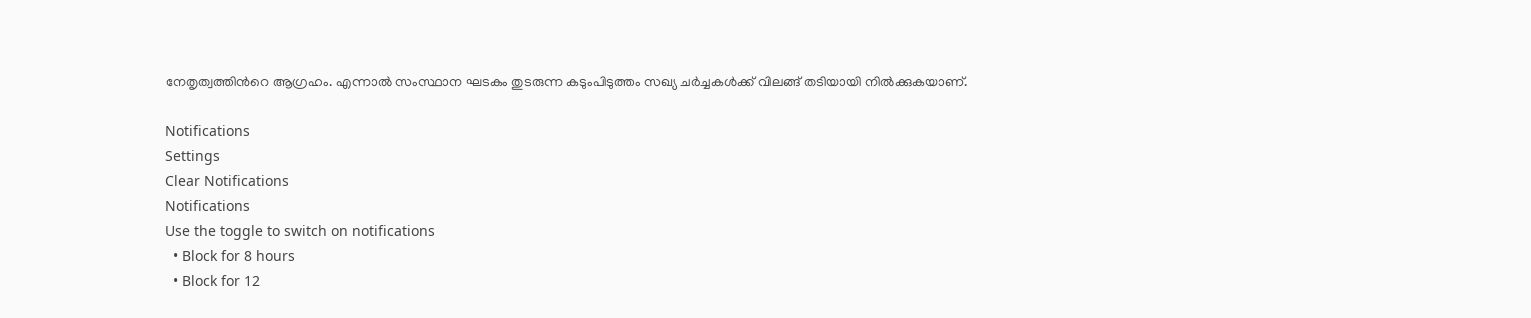നേതൃത്വത്തിന്‍റെ ആഗ്രഹം. എന്നാല്‍ സംസ്ഥാന ഘടകം തുടരുന്ന കടുംപിടുത്തം സഖ്യ ചര്‍ച്ചകള്‍ക്ക് വിലങ്ങ് തടിയായി നില്‍ക്കുകയാണ്.

Notifications
Settings
Clear Notifications
Notifications
Use the toggle to switch on notifications
  • Block for 8 hours
  • Block for 12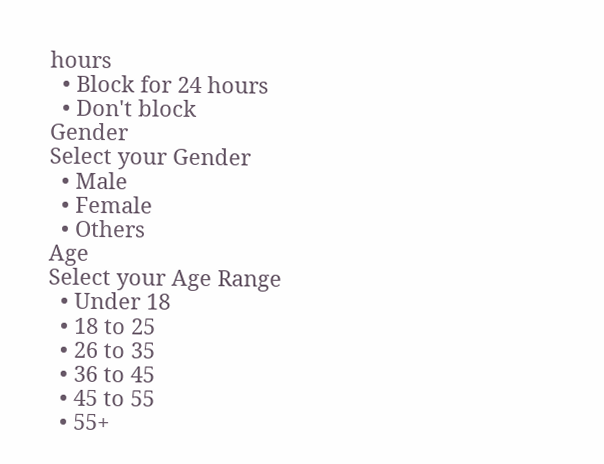hours
  • Block for 24 hours
  • Don't block
Gender
Select your Gender
  • Male
  • Female
  • Others
Age
Select your Age Range
  • Under 18
  • 18 to 25
  • 26 to 35
  • 36 to 45
  • 45 to 55
  • 55+